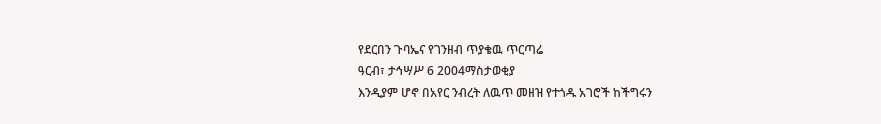የደርበን ጉባኤና የገንዘብ ጥያቄዉ ጥርጣሬ
ዓርብ፣ ታኅሣሥ 6 2004ማስታወቂያ
እንዲያም ሆኖ በአየር ንብረት ለዉጥ መዘዝ የተጎዱ አገሮች ከችግሩን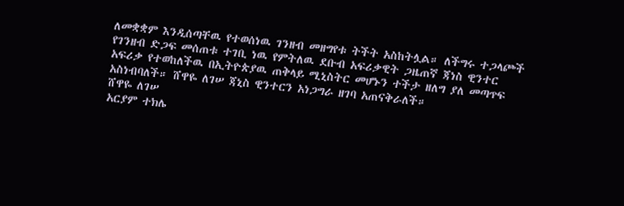ለመቋቋም እንዲሰጣቸዉ የተወሰነዉ ገንዘብ መዘግየቱ ትችት አስከትሏል። ለችግሩ ተጋላጮች የገንዘብ ድጋፍ መሰጠቱ ተገቢ ነዉ የምትለዉ ደቡብ አፍሪቃዊት ጋዜጠኛ ጃነስ ዊንተር አፍሪቃ የተወከለችዉ በኢትዮጵያዉ ጠቅላይ ሚኒስትር መሆኑን ተችታ ዘለግ ያለ መጣጥፍ አስነብባለች። ሸዋዬ ለገሠ ጃኒስ ዊንተርን አነጋግራ ዘገባ አጠናቅራለች።
ሸዋዬ ለገሠ
አርያም ተክሌ